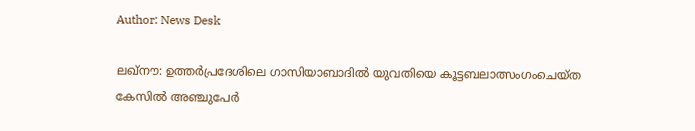Author: News Desk

ലഖ്‌നൗ: ഉത്തര്‍പ്രദേശിലെ ഗാസിയാബാദില്‍ യുവതിയെ കൂട്ടബലാത്സംഗംചെയ്ത കേസില്‍ അഞ്ചുപേര്‍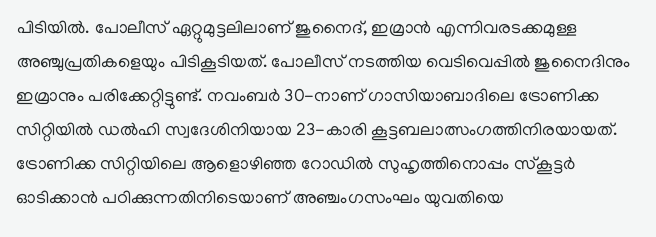പിടിയില്‍. പോലീസ് ഏറ്റുമുട്ടലിലാണ് ജുനൈദ്, ഇമ്രാന്‍ എന്നിവരടക്കമുള്ള അഞ്ചുപ്രതികളെയും പിടികൂടിയത്. പോലീസ് നടത്തിയ വെടിവെപ്പില്‍ ജുനൈദിനും ഇമ്രാനും പരിക്കേറ്റിട്ടുണ്ട്. നവംബര്‍ 30-നാണ് ഗാസിയാബാദിലെ ട്രോണിക്ക സിറ്റിയില്‍ ഡല്‍ഹി സ്വദേശിനിയായ 23-കാരി കൂട്ടബലാത്സംഗത്തിനിരയായത്. ട്രോണിക്ക സിറ്റിയിലെ ആളൊഴിഞ്ഞ റോഡില്‍ സുഹൃത്തിനൊപ്പം സ്‌കൂട്ടര്‍ ഓടിക്കാന്‍ പഠിക്കുന്നതിനിടെയാണ് അഞ്ചംഗസംഘം യുവതിയെ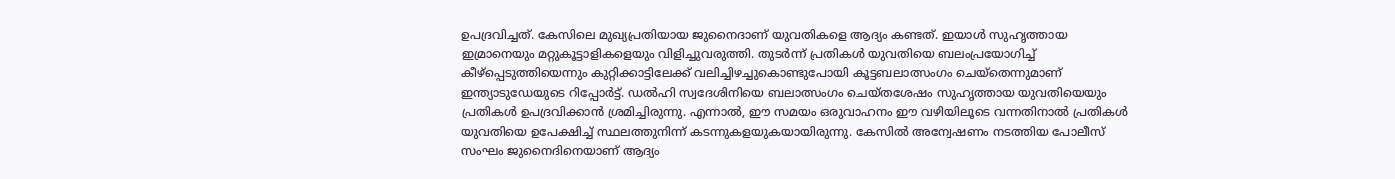ഉപദ്രവിച്ചത്. കേസിലെ മുഖ്യപ്രതിയായ ജുനൈദാണ് യുവതികളെ ആദ്യം കണ്ടത്. ഇയാള്‍ സുഹൃത്തായ ഇമ്രാനെയും മറ്റുകൂട്ടാളികളെയും വിളിച്ചുവരുത്തി. തുടര്‍ന്ന് പ്രതികള്‍ യുവതിയെ ബലംപ്രയോഗിച്ച് കീഴ്‌പ്പെടുത്തിയെന്നും കുറ്റിക്കാട്ടിലേക്ക് വലിച്ചിഴച്ചുകൊണ്ടുപോയി കൂട്ടബലാത്സംഗം ചെയ്‌തെന്നുമാണ് ഇന്ത്യാടുഡേയുടെ റിപ്പോര്‍ട്ട്. ഡല്‍ഹി സ്വദേശിനിയെ ബലാത്സംഗം ചെയ്തശേഷം സുഹൃത്തായ യുവതിയെയും പ്രതികള്‍ ഉപദ്രവിക്കാന്‍ ശ്രമിച്ചിരുന്നു. എന്നാല്‍, ഈ സമയം ഒരുവാഹനം ഈ വഴിയിലൂടെ വന്നതിനാല്‍ പ്രതികള്‍ യുവതിയെ ഉപേക്ഷിച്ച് സ്ഥലത്തുനിന്ന് കടന്നുകളയുകയായിരുന്നു. കേസില്‍ അന്വേഷണം നടത്തിയ പോലീസ് സംഘം ജുനൈദിനെയാണ് ആദ്യം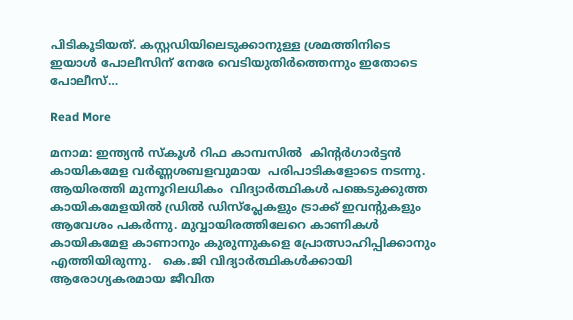പിടികൂടിയത്. കസ്റ്റഡിയിലെടുക്കാനുള്ള ശ്രമത്തിനിടെ ഇയാള്‍ പോലീസിന് നേരേ വെടിയുതിര്‍ത്തെന്നും ഇതോടെ പോലീസ്…

Read More

മനാമ: ഇന്ത്യൻ സ്‌കൂൾ റിഫ കാമ്പസിൽ  കിന്റർഗാർട്ടൻ കായികമേള വർണ്ണശബളവുമായ  പരിപാടികളോടെ നടന്നു. ആയിരത്തി മുന്നൂറിലധികം  വിദ്യാർത്ഥികൾ പങ്കെടുക്കുത്ത കായികമേളയിൽ ഡ്രിൽ ഡിസ്പ്ലേകളും ട്രാക്ക് ഇവന്റുകളും  ആവേശം പകർന്നു. മുവ്വായിരത്തിലേറെ കാണികൾ  കായികമേള കാണാനും കുരുന്നുകളെ പ്രോത്സാഹിപ്പിക്കാനും എത്തിയിരുന്നു.   കെ.ജി വിദ്യാർത്ഥികൾക്കായി  ആരോഗ്യകരമായ ജീവിത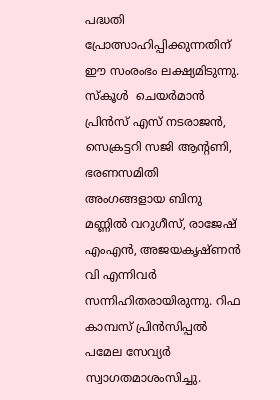പദ്ധതി പ്രോത്സാഹിപ്പിക്കുന്നതിന് ഈ സംരംഭം ലക്ഷ്യമിടുന്നു. സ്‌കൂൾ  ചെയർമാൻ പ്രിൻസ് എസ് നടരാജൻ,  സെക്രട്ടറി സജി ആന്റണി, ഭരണസമിതി  അംഗങ്ങളായ ബിനു മണ്ണിൽ വറുഗീസ്, രാജേഷ് എംഎൻ, അജയകൃഷ്ണൻ വി എന്നിവർ സന്നിഹിതരായിരുന്നു. റിഫ കാമ്പസ് പ്രിൻസിപ്പൽ പമേല സേവ്യർ സ്വാഗതമാശംസിച്ചു.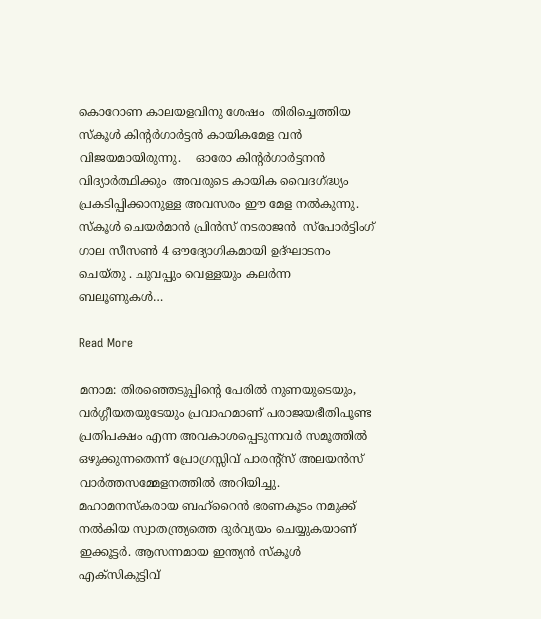കൊറോണ കാലയളവിനു ശേഷം  തിരിച്ചെത്തിയ സ്‌കൂൾ കിന്റർഗാർട്ടൻ കായികമേള വൻ വിജയമായിരുന്നു.    ഓരോ കിന്റർഗാർട്ടനൻ വിദ്യാർത്ഥിക്കും  അവരുടെ കായിക വൈദഗ്ദ്ധ്യം പ്രകടിപ്പിക്കാനുള്ള അവസരം ഈ മേള നൽകുന്നു. സ്‌കൂൾ ചെയർമാൻ പ്രിൻസ് നടരാജൻ  സ്‌പോർട്ടിംഗ് ഗാല സീസൺ 4 ഔദ്യോഗികമായി ഉദ്ഘാടനം ചെയ്തു . ചുവപ്പും വെള്ളയും കലർന്ന ബലൂണുകൾ…

Read More

മനാമ: തിരഞ്ഞെടുപ്പിന്റെ പേരിൽ നുണയുടെയും, വർഗ്ഗീയതയുടേയും പ്രവാഹമാണ് പരാജയഭീതിപൂണ്ട പ്രതിപക്ഷം എന്ന അവകാശപ്പെടുന്നവർ സമൂത്തിൽ ഒഴുക്കുന്നതെന്ന് പ്രോഗ്രസ്സിവ് പാരന്റ്സ് അലയൻസ് വാർത്തസമ്മേളനത്തിൽ അറിയിച്ചു. മഹാമനസ്കരായ ബഹ്‌റൈൻ ഭരണകൂടം നമുക്ക് നൽകിയ സ്വാതന്ത്ര്യത്തെ ദുർവ്യയം ചെയ്യുകയാണ് ഇക്കൂട്ടർ. ആസന്നമായ ഇന്ത്യൻ സ്കൂൾ എക്സികുട്ടിവ്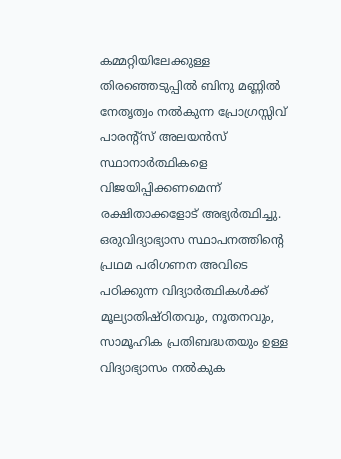കമ്മറ്റിയിലേക്കുള്ള തിരഞ്ഞെടുപ്പിൽ ബിനു മണ്ണിൽ നേതൃത്വം നൽകുന്ന പ്രോഗ്രസ്സിവ് പാരന്റ്സ് അലയൻസ് സ്ഥാനാർത്ഥികളെ വിജയിപ്പിക്കണമെന്ന് രക്ഷിതാക്കളോട് അഭ്യർത്ഥിച്ചു. ഒരുവിദ്യാഭ്യാസ സ്ഥാപനത്തിന്റെ പ്രഥമ പരിഗണന അവിടെ പഠിക്കുന്ന വിദ്യാർത്ഥികൾക്ക് മൂല്യാതിഷ്ഠിതവും, നൂതനവും, സാമൂഹിക പ്രതിബദ്ധതയും ഉള്ള വിദ്യാഭ്യാസം നൽകുക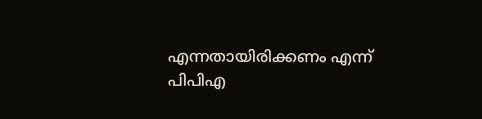എന്നതായിരിക്കണം എന്ന് പിപിഎ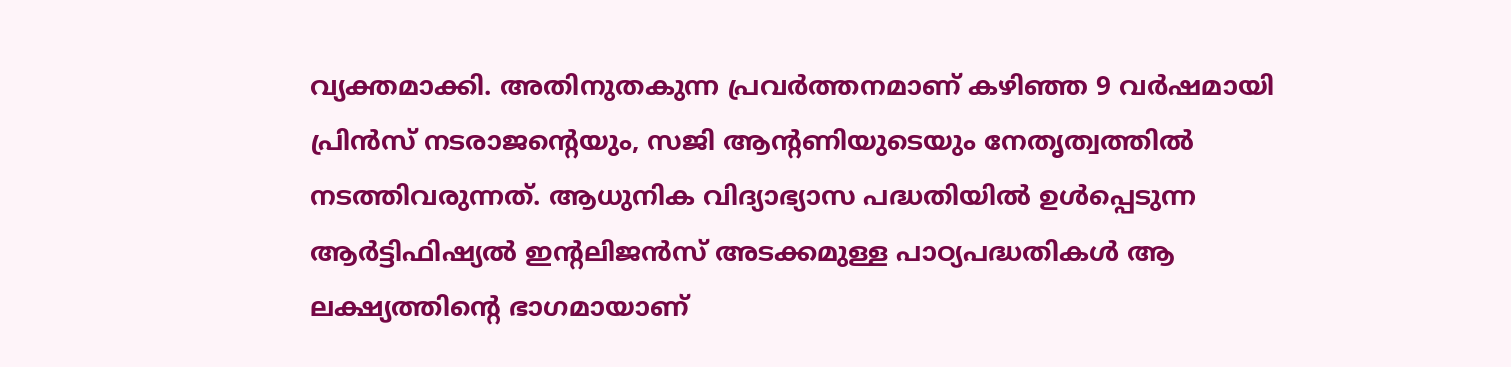വ്യക്തമാക്കി. അതിനുതകുന്ന പ്രവർത്തനമാണ് കഴിഞ്ഞ 9 വർഷമായി പ്രിൻസ് നടരാജന്റെയും, സജി ആന്റണിയുടെയും നേതൃത്വത്തിൽ നടത്തിവരുന്നത്. ആധുനിക വിദ്യാഭ്യാസ പദ്ധതിയിൽ ഉൾപ്പെടുന്ന ആർട്ടിഫിഷ്യൽ ഇന്റലിജൻസ് അടക്കമുള്ള പാഠ്യപദ്ധതികൾ ആ ലക്ഷ്യത്തിന്റെ ഭാഗമായാണ്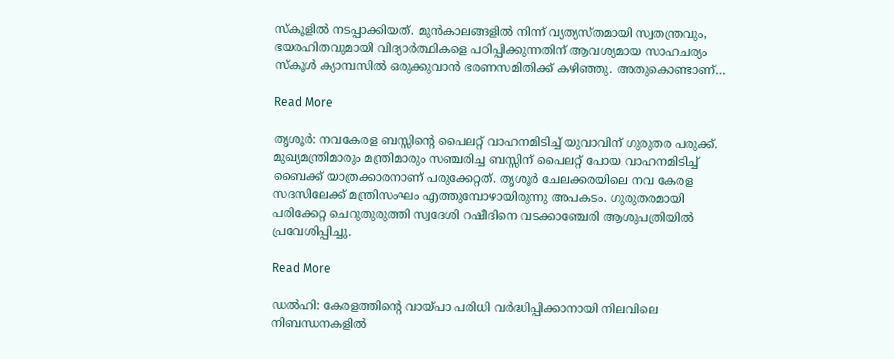സ്‌കൂളിൽ നടപ്പാക്കിയത്. മുൻകാലങ്ങളിൽ നിന്ന് വ്യത്യസ്തമായി സ്വതന്ത്രവും, ഭയരഹിതവുമായി വിദ്യാർത്ഥികളെ പഠിപ്പിക്കുന്നതിന് ആവശ്യമായ സാഹചര്യം സ്‌കൂൾ ക്യാമ്പസിൽ ഒരുക്കുവാൻ ഭരണസമിതിക്ക് കഴിഞ്ഞു. അതുകൊണ്ടാണ്…

Read More

തൃശൂർ: നവകേരള ബസ്സിൻ്റെ പൈലറ്റ് വാഹനമിടിച്ച് യുവാവിന് ഗുരുതര പരുക്ക്. മുഖ്യമന്ത്രിമാരും മന്ത്രിമാരും സഞ്ചരിച്ച ബസ്സിന് പൈലറ്റ് പോയ വാഹനമിടിച്ച് ബൈക്ക് യാത്രക്കാരനാണ് പരുക്കേറ്റത്. തൃശൂർ ചേലക്കരയിലെ നവ കേരള സദസിലേക്ക് മന്ത്രിസംഘം എത്തുമ്പോഴായിരുന്നു അപകടം. ഗുരുതരമായി പരിക്കേറ്റ ചെറുതുരുത്തി സ്വദേശി റഷീദിനെ വടക്കാഞ്ചേരി ആശുപത്രിയിൽ പ്രവേശിപ്പിച്ചു.

Read More

ഡൽഹി: കേരളത്തിന്‍റെ വായ്പാ പരിധി വര്‍ദ്ധിപ്പിക്കാനായി നിലവിലെ നിബന്ധനകളില്‍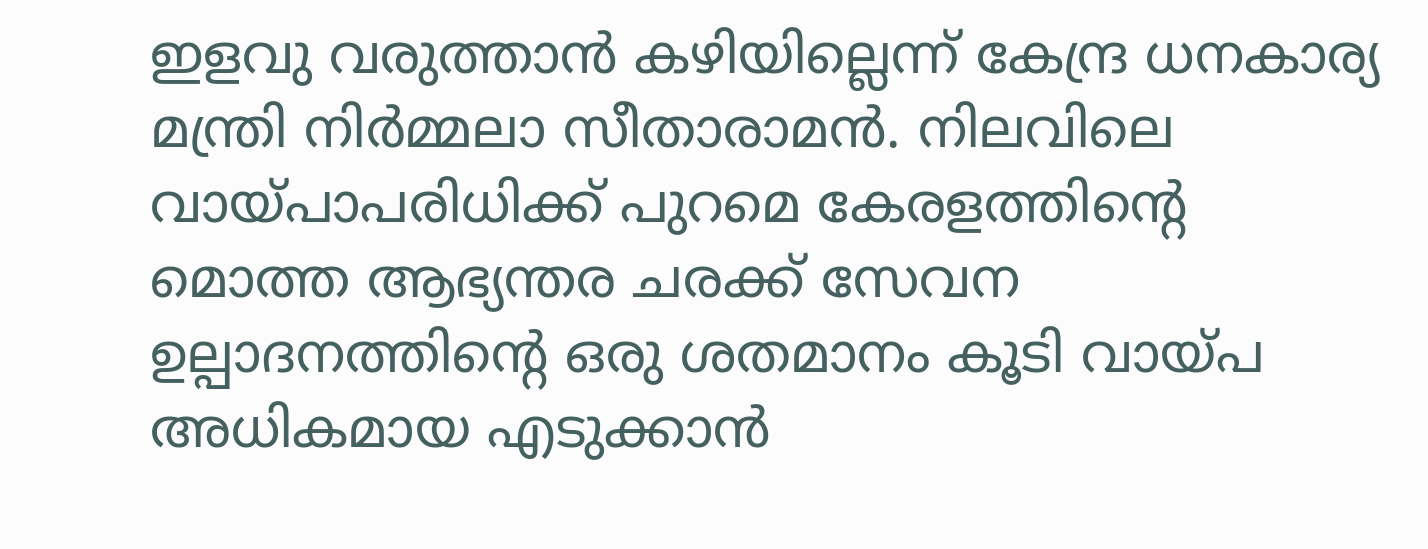ഇളവു വരുത്താന്‍ കഴിയില്ലെന്ന് കേന്ദ്ര ധനകാര്യ മന്ത്രി നിര്‍മ്മലാ സീതാരാമന്‍. നിലവിലെ വായ്പാപരിധിക്ക് പുറമെ കേരളത്തിന്‍റെ മൊത്ത ആഭ്യന്തര ചരക്ക് സേവന ഉല്പാദനത്തിന്‍റെ ഒരു ശതമാനം കൂടി വായ്പ അധികമായ എടുക്കാൻ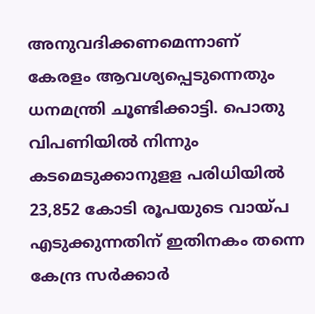അനുവദിക്കണമെന്നാണ് കേരളം ആവശ്യപ്പെടുന്നെതും ധനമന്ത്രി ചൂണ്ടിക്കാട്ടി. പൊതു വിപണിയില്‍ നിന്നും കടമെടുക്കാനുളള പരിധിയില്‍ 23,852 കോടി രൂപയുടെ വായ്പ എടുക്കുന്നതിന് ഇതിനകം തന്നെ കേന്ദ്ര സര്‍ക്കാര്‍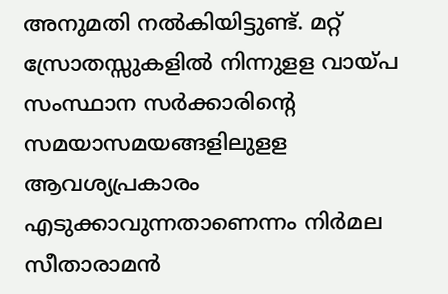അനുമതി നല്‍കിയിട്ടുണ്ട്. മറ്റ് സ്രോതസ്സുകളില്‍ നിന്നുളള വായ്പ സംസ്ഥാന സര്‍ക്കാരിന്‍റെ സമയാസമയങ്ങളിലുളള ആവശ്യപ്രകാരം എടുക്കാവുന്നതാണെന്നം നിർമല സീതാരാമൻ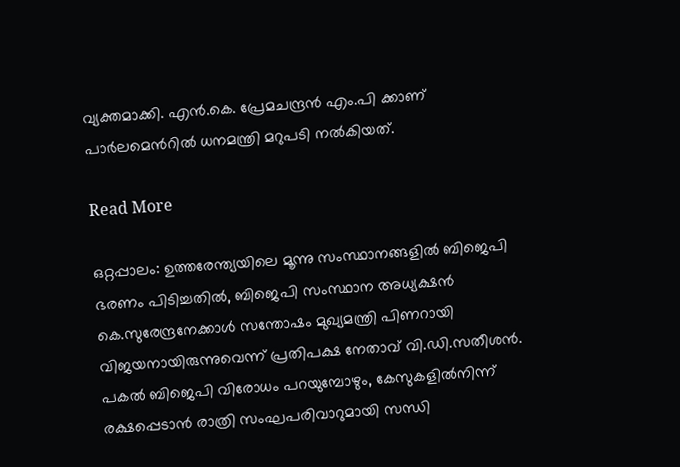വ്യക്തമാക്കി. എന്‍.കെ. പ്രേമചന്ദ്രന്‍ എം.പി ക്കാണ് പാർലമെന്‍റില്‍ ധനമന്ത്രി മറുപടി നല്‍കിയത്.

Read More

ഒറ്റപ്പാലം: ഉത്തരേന്ത്യയിലെ മൂന്നു സംസ്ഥാനങ്ങളിൽ ബിജെപി ഭരണം പിടിച്ചതിൽ, ബിജെപി സംസ്ഥാന അധ്യക്ഷൻ കെ.സുരേന്ദ്രനേക്കാൾ സന്തോഷം മുഖ്യമന്ത്രി പിണറായി വിജയനായിരുന്നുവെന്ന് പ്രതിപക്ഷ നേതാവ് വി.ഡി.സതീശൻ. പകൽ ബിജെപി വിരോധം പറയുമ്പോഴും, കേസുകളിൽനിന്ന് രക്ഷപ്പെടാൻ രാത്രി സംഘപരിവാറുമായി സന്ധി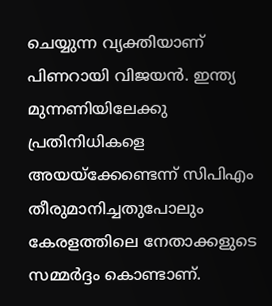ചെയ്യുന്ന വ്യക്തിയാണ് പിണറായി വിജയൻ. ഇന്ത്യ മുന്നണിയിലേക്കു പ്രതിനിധികളെ അയയ്ക്കേണ്ടെന്ന് സിപിഎം തീരുമാനിച്ചതുപോലും കേരളത്തിലെ നേതാക്കളുടെ സമ്മർദ്ദം കൊണ്ടാണ്.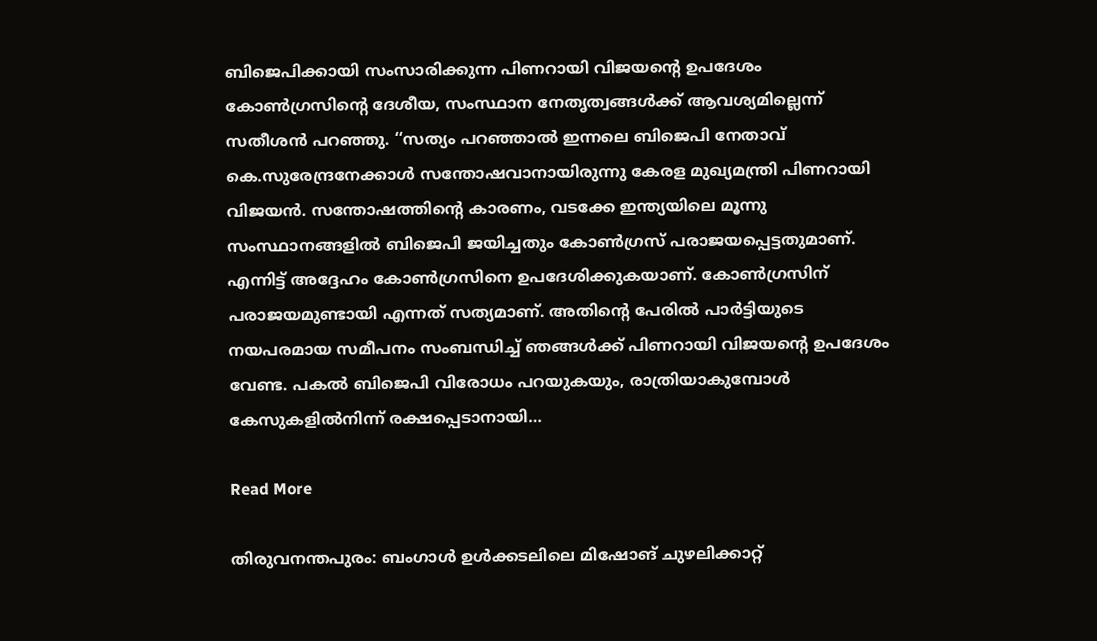ബിജെപിക്കായി സംസാരിക്കുന്ന പിണറായി വിജയന്റെ ഉപദേശം കോൺഗ്രസിന്റെ ദേശീയ, സംസ്ഥാന നേതൃത്വങ്ങൾക്ക് ആവശ്യമില്ലെന്ന് സതീശൻ പറഞ്ഞു. ‘‘സത്യം പറഞ്ഞാൽ ഇന്നലെ ബിജെപി നേതാവ് കെ.സുരേന്ദ്രനേക്കാൾ സന്തോഷവാനായിരുന്നു കേരള മുഖ്യമന്ത്രി പിണറായി വിജയൻ. സന്തോഷത്തിന്റെ കാരണം, വടക്കേ ഇന്ത്യയിലെ മൂന്നു സംസ്ഥാനങ്ങളിൽ ബിജെപി ജയിച്ചതും കോൺഗ്രസ് പരാജയപ്പെട്ടതുമാണ്. എന്നിട്ട് അദ്ദേഹം കോൺഗ്രസിനെ ഉപദേശിക്കുകയാണ്. കോൺഗ്രസിന് പരാജയമുണ്ടായി എന്നത് സത്യമാണ്. അതിന്റെ പേരിൽ പാർട്ടിയുടെ നയപരമായ സമീപനം സംബന്ധിച്ച് ഞങ്ങൾക്ക് പിണറായി വിജയന്റെ ഉപദേശം വേണ്ട. പകൽ ബിജെപി വിരോധം പറയുകയും, രാത്രിയാകുമ്പോൾ കേസുകളിൽനിന്ന് രക്ഷപ്പെടാനായി…

Read More

തിരുവനന്തപുരം: ബംഗാള്‍ ഉള്‍ക്കടലിലെ മിഷോങ് ചുഴലിക്കാറ്റ്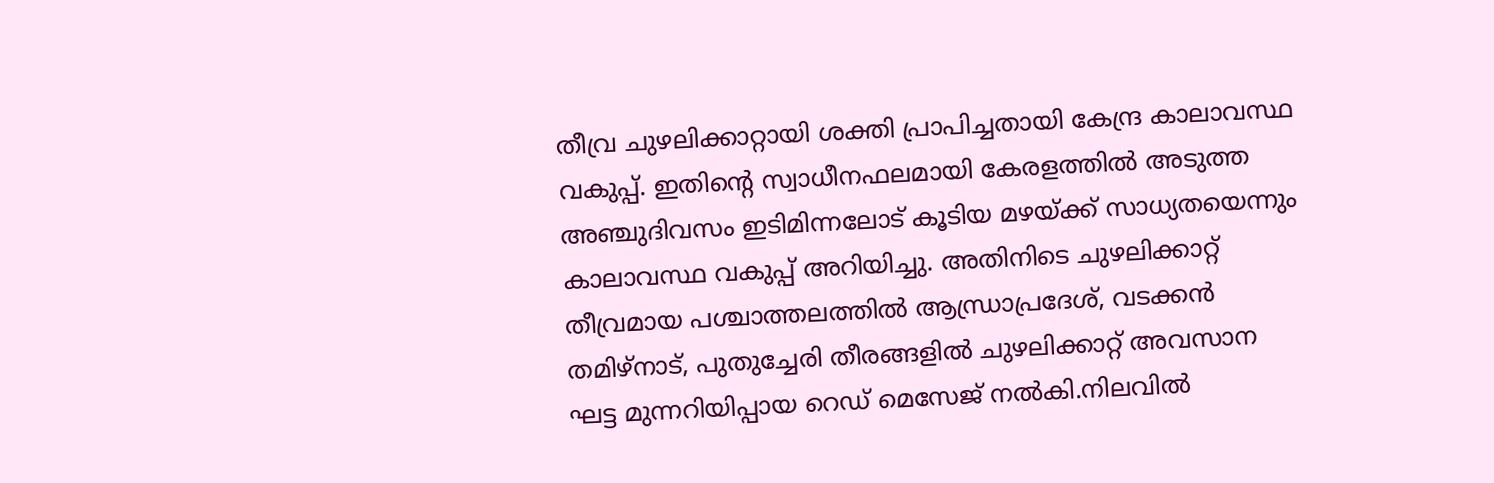തീവ്ര ചുഴലിക്കാറ്റായി ശക്തി പ്രാപിച്ചതായി കേന്ദ്ര കാലാവസ്ഥ വകുപ്പ്. ഇതിന്റെ സ്വാധീനഫലമായി കേരളത്തില്‍ അടുത്ത അഞ്ചുദിവസം ഇടിമിന്നലോട് കൂടിയ മഴയ്ക്ക് സാധ്യതയെന്നും കാലാവസ്ഥ വകുപ്പ് അറിയിച്ചു. അതിനിടെ ചുഴലിക്കാറ്റ് തീവ്രമായ പശ്ചാത്തലത്തില്‍ ആന്ധ്രാപ്രദേശ്, വടക്കന്‍ തമിഴ്‌നാട്, പുതുച്ചേരി തീരങ്ങളില്‍ ചുഴലിക്കാറ്റ് അവസാന ഘട്ട മുന്നറിയിപ്പായ റെഡ് മെസേജ് നല്‍കി.നിലവില്‍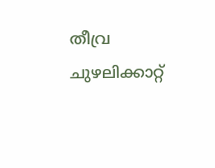തീവ്ര ചുഴലിക്കാറ്റ്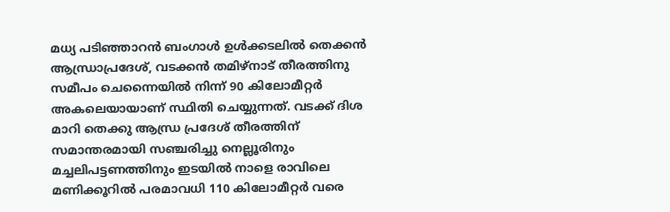മധ്യ പടിഞ്ഞാറന്‍ ബംഗാള്‍ ഉള്‍ക്കടലില്‍ തെക്കന്‍ ആന്ധ്രാപ്രദേശ്, വടക്കന്‍ തമിഴ്‌നാട് തീരത്തിനു സമീപം ചെന്നൈയില്‍ നിന്ന് 90 കിലോമീറ്റര്‍ അകലെയായാണ് സ്ഥിതി ചെയ്യുന്നത്. വടക്ക് ദിശ മാറി തെക്കു ആന്ധ്ര പ്രദേശ് തീരത്തിന് സമാന്തരമായി സഞ്ചരിച്ചു നെല്ലൂരിനും മച്ചലിപട്ടണത്തിനും ഇടയില്‍ നാളെ രാവിലെ മണിക്കൂറില്‍ പരമാവധി 110 കിലോമീറ്റര്‍ വരെ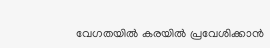വേഗതയില്‍ കരയില്‍ പ്രവേശിക്കാന്‍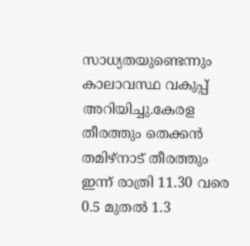സാധ്യതയുണ്ടെന്നും കാലാവസ്ഥ വകുപ്പ് അറിയിച്ചു.കേരള തീരത്തും തെക്കന്‍ തമിഴ്‌നാട് തീരത്തും ഇന്ന് രാത്രി 11.30 വരെ 0.5 മുതല്‍ 1.3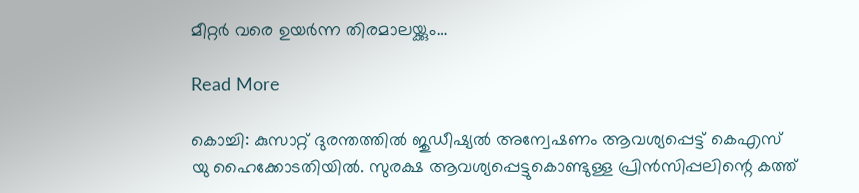മീറ്റര്‍ വരെ ഉയര്‍ന്ന തിരമാലയ്ക്കും…

Read More

കൊച്ചി: കുസാറ്റ് ദുരന്തത്തില്‍ ജുഡീഷ്യല്‍ അന്വേഷണം ആവശ്യപ്പെട്ട് കെഎസ് യു ഹൈക്കോടതിയില്‍. സുരക്ഷ ആവശ്യപ്പെട്ടുകൊണ്ടുള്ള പ്രിന്‍സിപ്പലിന്റെ കത്ത്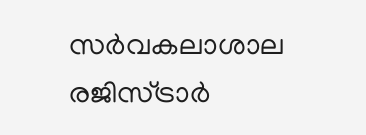സര്‍വകലാശാല രജിസ്ട്രാര്‍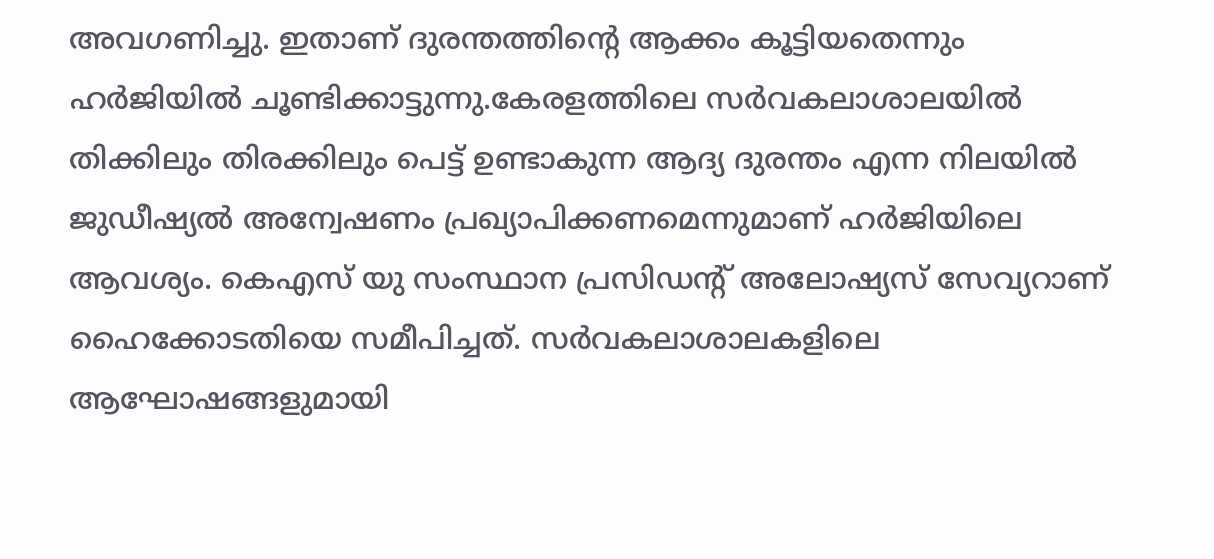അവഗണിച്ചു. ഇതാണ് ദുരന്തത്തിന്റെ ആക്കം കൂട്ടിയതെന്നും ഹര്‍ജിയില്‍ ചൂണ്ടിക്കാട്ടുന്നു.കേരളത്തിലെ സര്‍വകലാശാലയില്‍ തിക്കിലും തിരക്കിലും പെട്ട് ഉണ്ടാകുന്ന ആദ്യ ദുരന്തം എന്ന നിലയില്‍ ജുഡീഷ്യല്‍ അന്വേഷണം പ്രഖ്യാപിക്കണമെന്നുമാണ് ഹര്‍ജിയിലെ ആവശ്യം. കെഎസ് യു സംസ്ഥാന പ്രസിഡന്റ് അലോഷ്യസ് സേവ്യറാണ് ഹൈക്കോടതിയെ സമീപിച്ചത്. സര്‍വകലാശാലകളിലെ ആഘോഷങ്ങളുമായി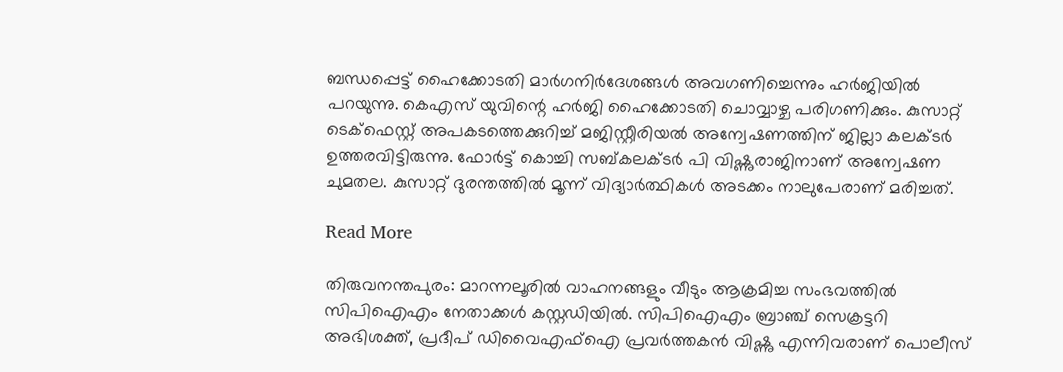ബന്ധപ്പെട്ട് ഹൈക്കോടതി മാര്‍ഗനിര്‍ദേശങ്ങള്‍ അവഗണിച്ചെന്നും ഹര്‍ജിയില്‍ പറയുന്നു. കെഎസ് യുവിന്റെ ഹര്‍ജി ഹൈക്കോടതി ചൊവ്വാഴ്ച പരിഗണിക്കും. കുസാറ്റ് ടെക്‌ഫെസ്റ്റ് അപകടത്തെക്കുറിച്ച് മജിസ്റ്റീരിയൽ അന്വേഷണത്തിന് ജില്ലാ കലക്ടർ ഉത്തരവിട്ടിരുന്നു. ഫോർട്ട് കൊച്ചി സബ്കലക്ടർ പി വിഷ്ണുരാജിനാണ് അന്വേഷണ ചുമതല. കുസാറ്റ് ദുരന്തത്തിൽ മൂന്ന് വിദ്യാർത്ഥികൾ അടക്കം നാലുപേരാണ് മരിച്ചത്.

Read More

തിരുവനന്തപുരം: മാറന്നലൂരിൽ വാഹനങ്ങളും വീടും ആക്രമിച്ച സംഭവത്തിൽ സിപിഐഎം നേതാക്കൾ കസ്റ്റഡിയിൽ. സിപിഐഎം ബ്രാഞ്ച് സെക്രട്ടറി അഭിശക്ത്, പ്രദീപ് ഡിവൈഎഫ്ഐ പ്രവർത്തകൻ വിഷ്ണു എന്നിവരാണ് പൊലീസ്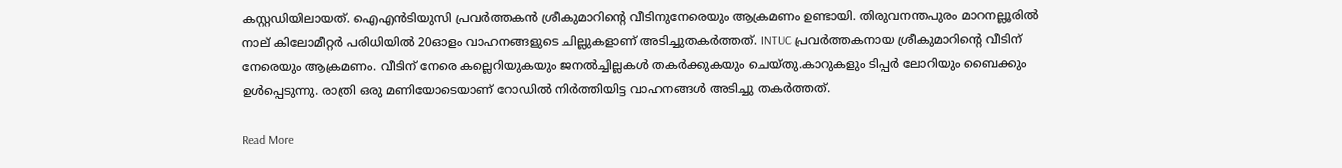കസ്റ്റഡിയിലായത്. ഐഎൻടിയുസി പ്രവർത്തകൻ ശ്രീകുമാറിന്റെ വീടിനുനേരെയും ആക്രമണം ഉണ്ടായി. തിരുവനന്തപുരം മാറനല്ലൂരിൽ നാല് കിലോമീറ്റർ പരിധിയിൽ 20ഓളം വാഹനങ്ങളുടെ ചില്ലുകളാണ് അടിച്ചുതകർത്തത്. INTUC പ്രവർത്തകനായ ശ്രീകുമാറിന്റെ വീടിന് നേരെയും ആക്രമണം. വീടിന് നേരെ കല്ലെറിയുകയും ജനൽച്ചില്ലകൾ തകർക്കുകയും ചെയ്‌തു.കാറുകളും ടിപ്പർ ലോറിയും ബൈക്കും ഉൾപ്പെടുന്നു. രാത്രി ഒരു മണിയോടെയാണ് റോഡിൽ നിർത്തിയിട്ട വാഹനങ്ങൾ അടിച്ചു തകർത്തത്.

Read More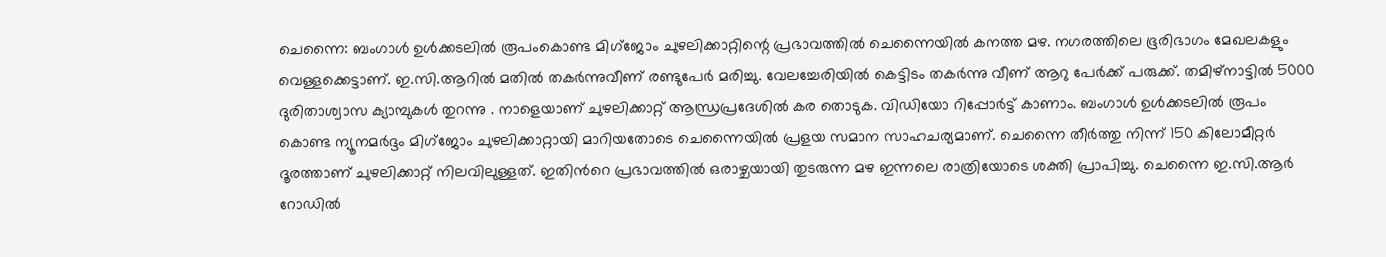ചെന്നൈ: ബംഗാൾ ഉൾക്കടലിൽ രൂപംകൊണ്ട മിഗ്ജോം ചുഴലിക്കാറ്റിന്റെ പ്രഭാവത്തിൽ ചെന്നൈയിൽ കനത്ത മഴ. നഗരത്തിലെ ഭൂരിഭാഗം മേഖലകളും വെള്ളക്കെട്ടാണ്. ഇ.സി.ആറിൽ മതിൽ തകർന്നുവീണ് രണ്ടുപേർ മരിച്ചു. വേലച്ചേരിയിൽ കെട്ടിടം തകർന്നു വീണ് ആറു പേർക്ക് പരുക്ക്. തമിഴ്നാട്ടിൽ 5000 ദുരിതാശ്വാസ ക്യാമ്പുകൾ തുറന്നു . നാളെയാണ് ചുഴലിക്കാറ്റ് ആന്ധ്രപ്രദേശിൽ കര തൊടുക. വിഡിയോ റിപ്പോര്‍ട്ട് കാണാം. ബംഗാൾ ഉൾക്കടലിൽ രൂപം കൊണ്ട ന്യൂനമർദ്ദം മിഗ്ജോം ചുഴലിക്കാറ്റായി മാറിയതോടെ ചെന്നൈയിൽ പ്രളയ സമാന സാഹചര്യമാണ്. ചെന്നൈ തീർത്തു നിന്ന് 150 കിലോമീറ്റർ ദൂരത്താണ് ചുഴലിക്കാറ്റ് നിലവിലുള്ളത്. ഇതിന്‍റെ പ്രഭാവത്തിൽ ഒരാഴ്ചയായി തുടരുന്ന മഴ ഇന്നലെ രാത്രിയോടെ ശക്തി പ്രാപിച്ചു. ചെന്നൈ ഇ.സി.ആർ റോഡിൽ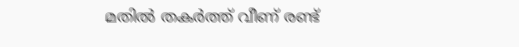മതിൽ തകർത്ത് വീണ് രണ്ട്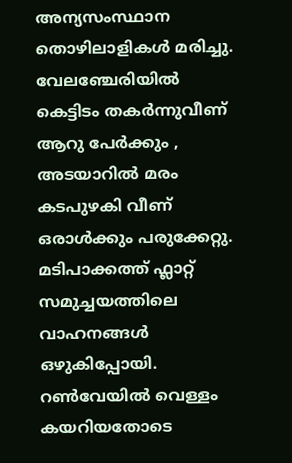അന്യസംസ്ഥാന തൊഴിലാളികൾ മരിച്ചു. വേലഞ്ചേരിയിൽ കെട്ടിടം തകർന്നുവീണ് ആറു പേർക്കും , അടയാറിൽ മരം കടപുഴകി വീണ് ഒരാൾക്കും പരുക്കേറ്റു. മടിപാക്കത്ത് ഫ്ലാറ്റ് സമുച്ചയത്തിലെ വാഹനങ്ങൾ ഒഴുകിപ്പോയി. റൺവേയിൽ വെള്ളം കയറിയതോടെ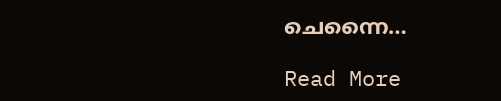ചെന്നൈ…

Read More